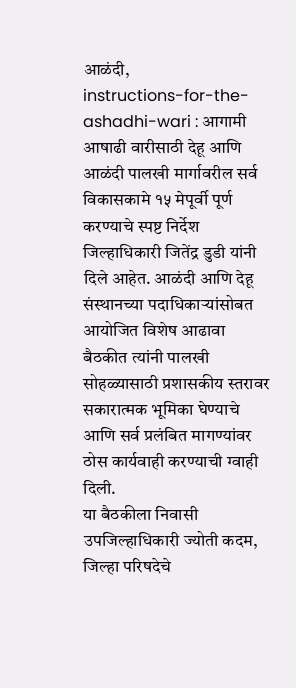आळंदी,
instructions-for-the-ashadhi-wari : आगामी आषाढी वारीसाठी देहू आणि आळंदी पालखी मार्गावरील सर्व विकासकामे १५ मेपूर्वी पूर्ण करण्याचे स्पष्ट निर्देश जिल्हाधिकारी जितेंद्र डुडी यांनी दिले आहेत. आळंदी आणि देहू संस्थानच्या पदाधिकाऱ्यांसोबत आयोजित विशेष आढावा बैठकीत त्यांनी पालखी सोहळ्यासाठी प्रशासकीय स्तरावर सकारात्मक भूमिका घेण्याचे आणि सर्व प्रलंबित मागण्यांवर ठोस कार्यवाही करण्याची ग्वाही दिली.
या बैठकीला निवासी उपजिल्हाधिकारी ज्योती कदम, जिल्हा परिषदेचे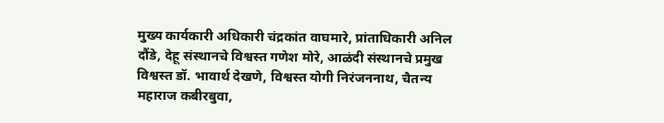मुख्य कार्यकारी अधिकारी चंद्रकांत वाघमारे, प्रांताधिकारी अनिल दौंडे, देहू संस्थानचे विश्वस्त गणेश मोरे, आळंदी संस्थानचे प्रमुख विश्वस्त डॉ. भावार्थ देखणे, विश्वस्त योगी निरंजननाथ, चैतन्य महाराज कबीरबुवा,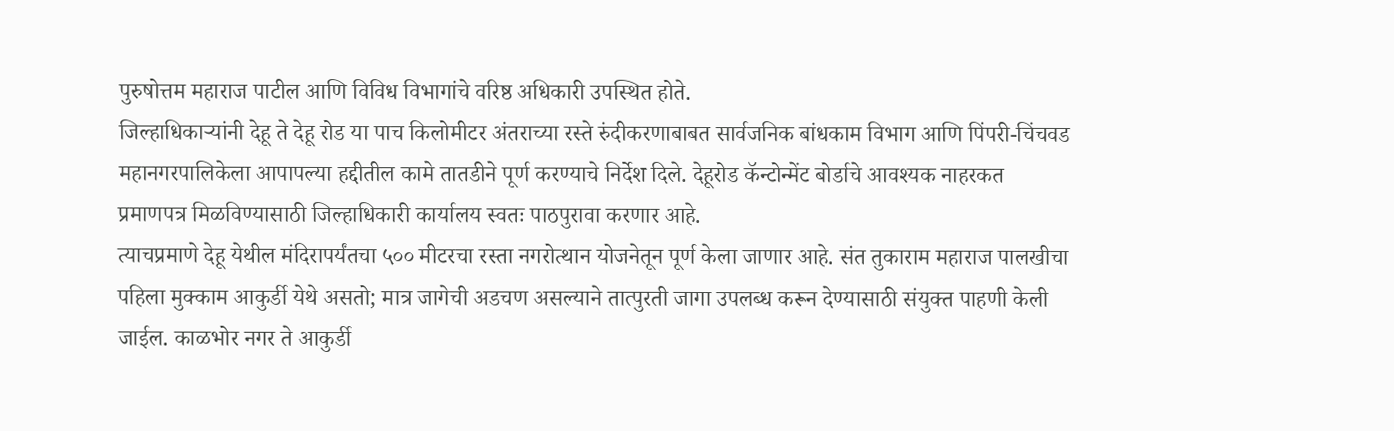पुरुषोत्तम महाराज पाटील आणि विविध विभागांचे वरिष्ठ अधिकारी उपस्थित होते.
जिल्हाधिकाऱ्यांनी देहू ते देहू रोड या पाच किलोमीटर अंतराच्या रस्ते रुंदीकरणाबाबत सार्वजनिक बांधकाम विभाग आणि पिंपरी-चिंचवड महानगरपालिकेला आपापल्या हद्दीतील कामे तातडीने पूर्ण करण्याचे निर्देश दिले. देहूरोड कॅन्टोन्मेंट बोर्डाचे आवश्यक नाहरकत प्रमाणपत्र मिळविण्यासाठी जिल्हाधिकारी कार्यालय स्वतः पाठपुरावा करणार आहे.
त्याचप्रमाणे देहू येथील मंदिरापर्यंतचा ५०० मीटरचा रस्ता नगरोत्थान योजनेतून पूर्ण केला जाणार आहे. संत तुकाराम महाराज पालखीचा पहिला मुक्काम आकुर्डी येथे असतो; मात्र जागेची अडचण असल्याने तात्पुरती जागा उपलब्ध करून देण्यासाठी संयुक्त पाहणी केली जाईल. काळभोर नगर ते आकुर्डी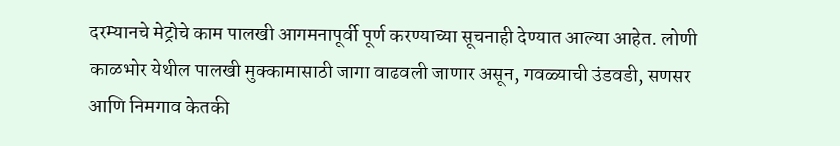दरम्यानचे मेट्रोचे काम पालखी आगमनापूर्वी पूर्ण करण्याच्या सूचनाही देण्यात आल्या आहेत. लोणी काळभोर येथील पालखी मुक्कामासाठी जागा वाढवली जाणार असून, गवळ्याची उंडवडी, सणसर आणि निमगाव केतकी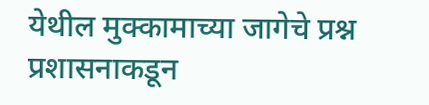येथील मुक्कामाच्या जागेचे प्रश्न प्रशासनाकडून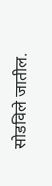सोडविले जातील.